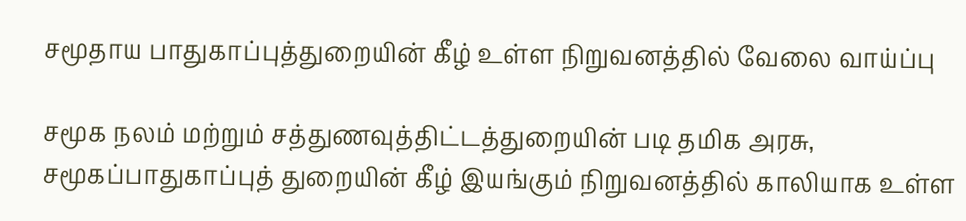சமூதாய பாதுகாப்புத்துறையின் கீழ் உள்ள நிறுவனத்தில் வேலை வாய்ப்பு

சமூக நலம் மற்றும் சத்துணவுத்திட்டத்துறையின் படி தமிக அரசு, சமூகப்பாதுகாப்புத் துறையின் கீழ் இயங்கும் நிறுவனத்தில் காலியாக உள்ள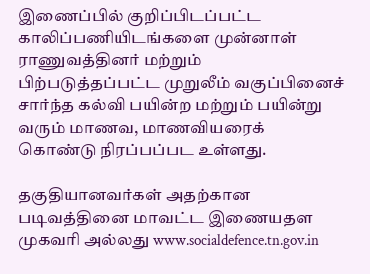இணைப்பில் குறிப்பிடப்பட்ட காலிப்பணியிடங்களை முன்னாள் ராணுவத்தினர் மற்றும் பிற்படுத்தப்பட்ட முறுலீம் வகுப்பினைச் சார்ந்த கல்வி பயின்ற மற்றும் பயின்று வரும் மாணவ, மாணவியரைக் கொண்டு நிரப்பப்பட உள்ளது.

தகுதியானவர்கள் அதற்கான படிவத்தினை மாவட்ட இணையதள முகவரி அல்லது www.socialdefence.tn.gov.in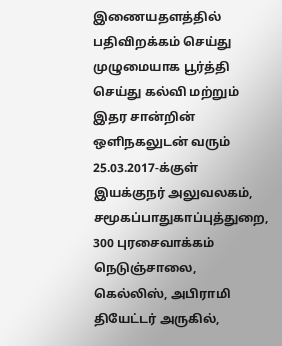இணையதளத்தில் பதிவிறக்கம் செய்து முழுமையாக பூர்த்தி செய்து கல்வி மற்றும் இதர சான்றின் ஒளிநகலுடன் வரும் 25.03.2017-க்குள் இயக்குநர் அலுவலகம், சமூகப்பாதுகாப்புத்துறை, 300 புரசைவாக்கம் நெடுஞ்சாலை, கெல்லிஸ், அபிராமி தியேட்டர் அருகில்,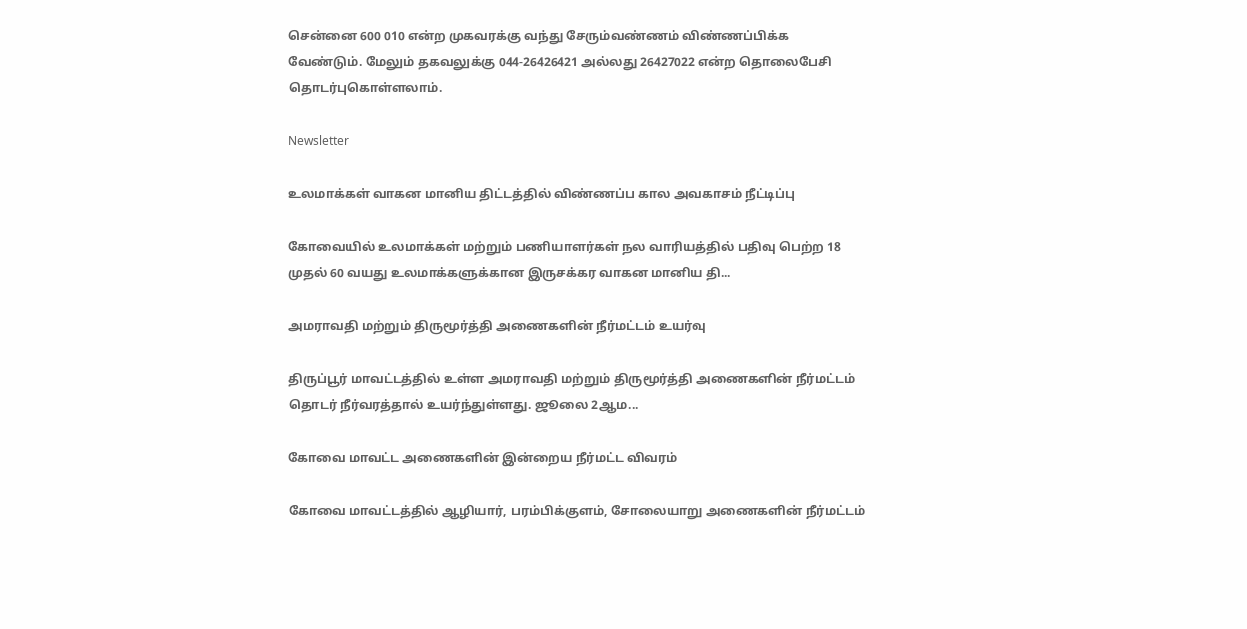சென்னை 600 010 என்ற முகவரக்கு வந்து சேரும்வண்ணம் விண்ணப்பிக்க வேண்டும். மேலும் தகவலுக்கு 044-26426421 அல்லது 26427022 என்ற தொலைபேசி தொடர்புகொள்ளலாம்.

Newsletter

உலமாக்கள் வாகன மானிய திட்டத்தில் விண்ணப்ப கால அவகாசம் நீட்டிப்பு

கோவையில் உலமாக்கள் மற்றும் பணியாளர்கள் நல வாரியத்தில் பதிவு பெற்ற 18 முதல் 60 வயது உலமாக்களுக்கான இருசக்கர வாகன மானிய தி...

அமராவதி மற்றும் திருமூர்த்தி அணைகளின் நீர்மட்டம் உயர்வு

திருப்பூர் மாவட்டத்தில் உள்ள அமராவதி மற்றும் திருமூர்த்தி அணைகளின் நீர்மட்டம் தொடர் நீர்வரத்தால் உயர்ந்துள்ளது. ஜூலை 2ஆம...

கோவை மாவட்ட அணைகளின் இன்றைய நீர்மட்ட விவரம்

கோவை மாவட்டத்தில் ஆழியார், பரம்பிக்குளம், சோலையாறு அணைகளின் நீர்மட்டம்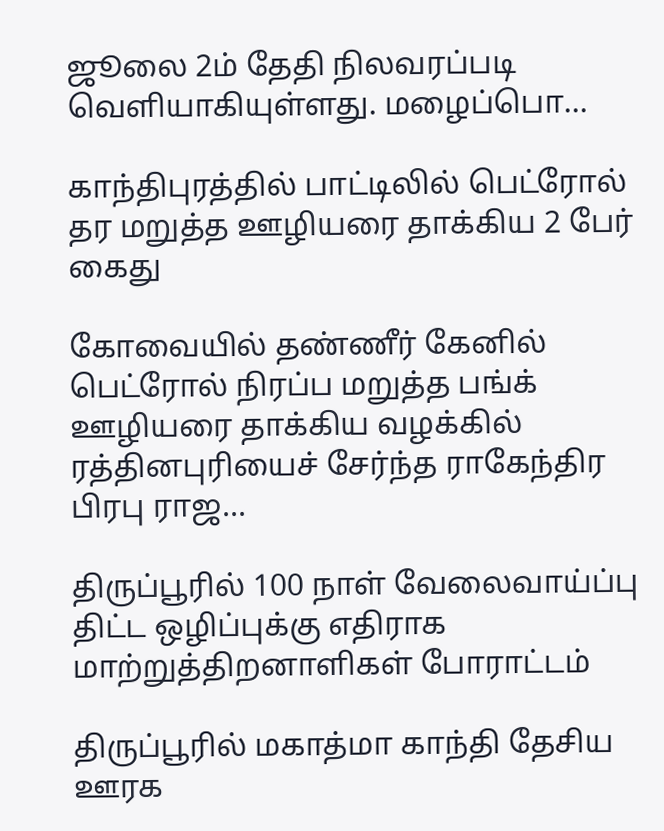ஜூலை 2ம் தேதி நிலவரப்படி வெளியாகியுள்ளது. மழைப்பொ...

காந்திபுரத்தில் பாட்டிலில் பெட்ரோல் தர மறுத்த ஊழியரை தாக்கிய 2 பேர் கைது

கோவையில் தண்ணீர் கேனில் பெட்ரோல் நிரப்ப மறுத்த பங்க் ஊழியரை தாக்கிய வழக்கில் ரத்தினபுரியைச் சேர்ந்த ராகேந்திர பிரபு ராஜ...

திருப்பூரில் 100 நாள் வேலைவாய்ப்பு திட்ட ஒழிப்புக்கு எதிராக மாற்றுத்திறனாளிகள் போராட்டம்

திருப்பூரில் மகாத்மா காந்தி தேசிய ஊரக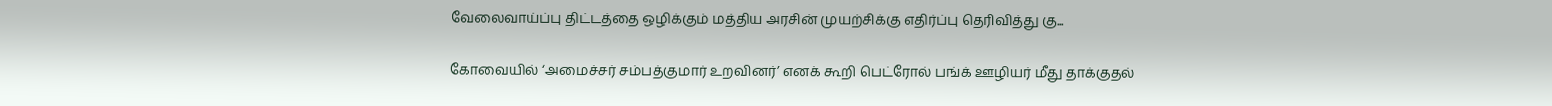வேலைவாய்ப்பு திட்டத்தை ஒழிக்கும் மத்திய அரசின் முயற்சிக்கு எதிர்ப்பு தெரிவித்து கு...

கோவையில் ‘அமைச்சர் சம்பத்குமார் உறவினர்’ எனக் கூறி பெட்ரோல் பங்க் ஊழியர் மீது தாக்குதல்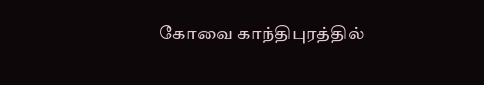கோவை காந்திபுரத்தில்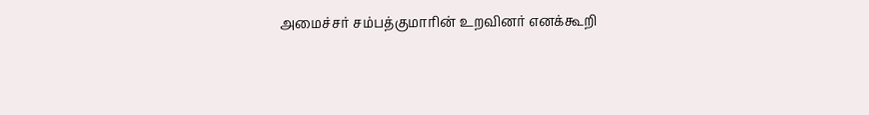அமைச்சர் சம்பத்குமாரின் உறவினர் எனக்கூறி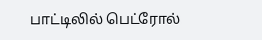பாட்டிலில் பெட்ரோல்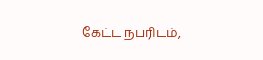கேட்ட நபரிடம்,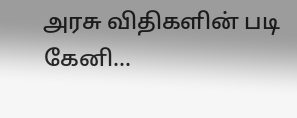அரசு விதிகளின் படி கேனி...